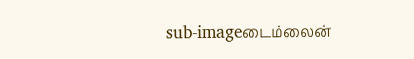sub-imageடைம்லைன்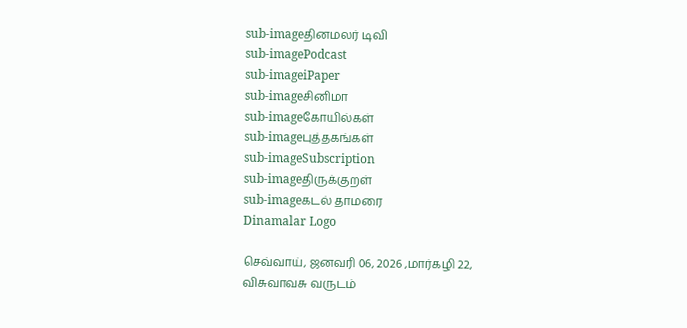sub-imageதினமலர் டிவி
sub-imagePodcast
sub-imageiPaper
sub-imageசினிமா
sub-imageகோயில்கள்
sub-imageபுத்தகங்கள்
sub-imageSubscription
sub-imageதிருக்குறள்
sub-imageகடல் தாமரை
Dinamalar Logo

செவ்வாய், ஜனவரி 06, 2026 ,மார்கழி 22, விசுவாவசு வருடம்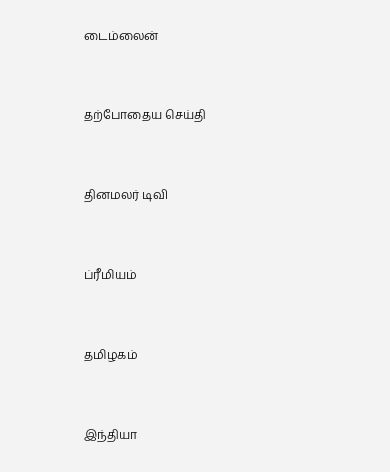டைம்லைன்


தற்போதைய செய்தி


தினமலர் டிவி


ப்ரீமியம்


தமிழகம்


இந்தியா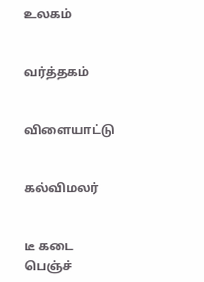உலகம்


வர்த்தகம்


விளையாட்டு


கல்விமலர்


டீ கடை பெஞ்ச்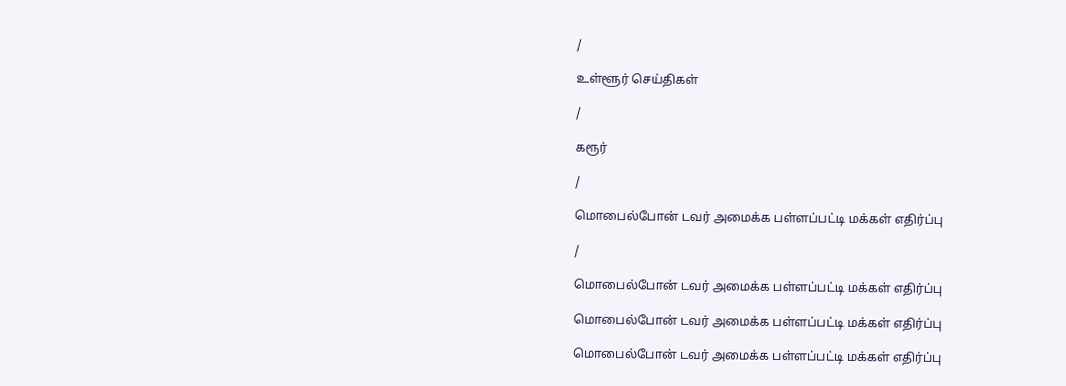/

உள்ளூர் செய்திகள்

/

கரூர்

/

மொபைல்போன் டவர் அமைக்க பள்ளப்பட்டி மக்கள் எதிர்ப்பு

/

மொபைல்போன் டவர் அமைக்க பள்ளப்பட்டி மக்கள் எதிர்ப்பு

மொபைல்போன் டவர் அமைக்க பள்ளப்பட்டி மக்கள் எதிர்ப்பு

மொபைல்போன் டவர் அமைக்க பள்ளப்பட்டி மக்கள் எதிர்ப்பு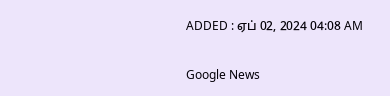ADDED : ஏப் 02, 2024 04:08 AM

Google News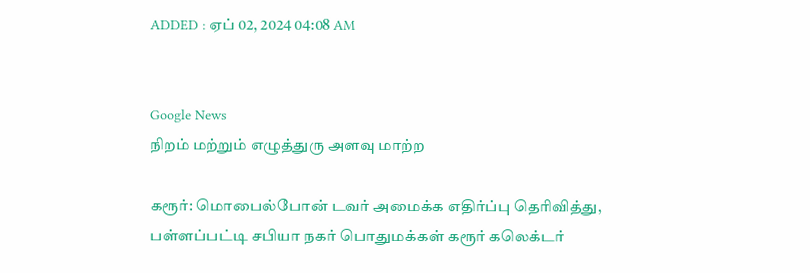ADDED : ஏப் 02, 2024 04:08 AM


Google News
நிறம் மற்றும் எழுத்துரு அளவு மாற்ற

கரூர்: மொபைல்போன் டவர் அமைக்க எதிர்ப்பு தெரிவித்து, பள்ளப்பட்டி சபியா நகர் பொதுமக்கள் கரூர் கலெக்டர்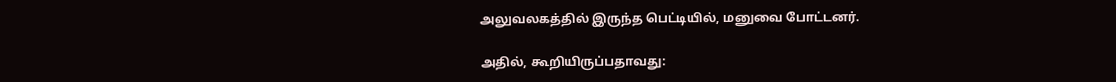அலுவலகத்தில் இருந்த பெட்டியில், மனுவை போட்டனர்.

அதில், கூறியிருப்பதாவது: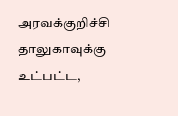அரவக்குறிச்சி தாலுகாவுக்கு உட்பட்ட,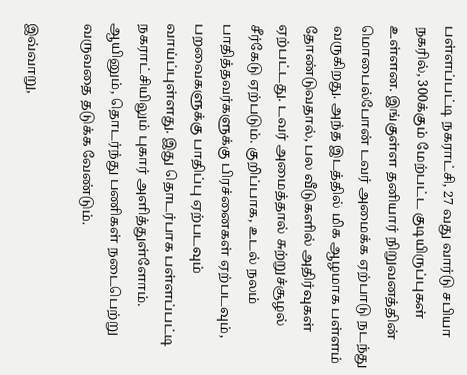பள்ளப்பட்டி நகராட்சி, 27 வது வார்டு சபியா நகரில், 300க்கும் மேற்பட்ட குடியிருப்புகள் உள்ளன. இங்குள்ள தனியார் நிறுவனத்தின் மொபைல்போன் டவர் அமைக்க ஏற்பாடு நடந்து வருகிறது. அந்த இடத்தில் மிக ஆழமாக பள்ளம் தோண்டுவதால், பல வீடுகளில் அதிர்வுகள் ஏற்பட்டது. டவர் அமைத்தால் சுற்றுச்சூழல் சீர்கேடு ஏற்படும். குறிப்பாக, உடல் நலம் பாதித்தவர்களுக்கு பிரச்னைகள் ஏற்படவும், பறவைகளுக்கு பாதிப்பு ஏற்படவும் வாய்ப்புள்ளது. இது தொடர்பாக பள்ளப்பட்டி நகராட்சியிலும் புகார் அளித்துள்ளோம். ஆயினும், தொடர்ந்து பணிகள் நடைபெற்று வருவதை தடுக்க வேண்டும்.

இவ்வாறு,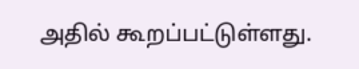அதில் கூறப்பட்டுள்ளது.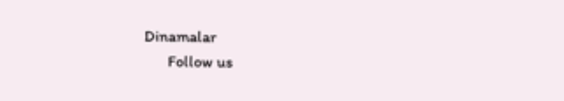Dinamalar
      Follow us